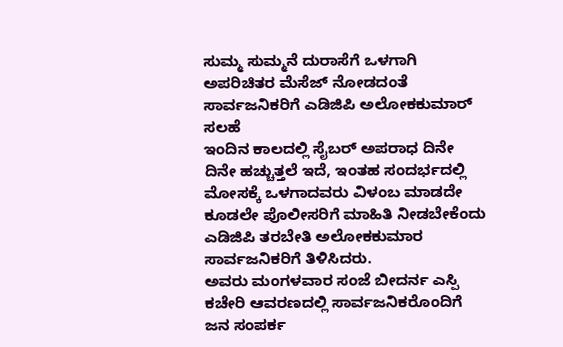ಸುಮ್ಮ ಸುಮ್ಮನೆ ದುರಾಸೆಗೆ ಒಳಗಾಗಿ ಅಪರಿಚಿತರ ಮೆಸೆಜ್ ನೋಡದಂತೆ ಸಾರ್ವಜನಿಕರಿಗೆ ಎಡಿಜಿಪಿ ಅಲೋಕಕುಮಾರ್ ಸಲಹೆ
ಇಂದಿನ ಕಾಲದಲ್ಲಿ ಸೈಬರ್ ಅಪರಾಧ ದಿನೇ ದಿನೇ ಹಚ್ಚುತ್ತಲೆ ಇದೆ, ಇಂತಹ ಸಂದರ್ಭದಲ್ಲಿ ಮೋಸಕ್ಕೆ ಒಳಗಾದವರು ವಿಳಂಬ ಮಾಡದೇ ಕೂಡಲೇ ಪೊಲೀಸರಿಗೆ ಮಾಹಿತಿ ನೀಡಬೇಕೆಂದು ಎಡಿಜಿಪಿ ತರಬೇತಿ ಅಲೋಕಕುಮಾರ ಸಾರ್ವಜನಿಕರಿಗೆ ತಿಳಿಸಿದರು.
ಅವರು ಮಂಗಳವಾರ ಸಂಜೆ ಬೀದರ್ನ ಎಸ್ಪಿ ಕಚೇರಿ ಆವರಣದಲ್ಲಿ ಸಾರ್ವಜನಿಕರೊಂದಿಗೆ ಜನ ಸಂಪರ್ಕ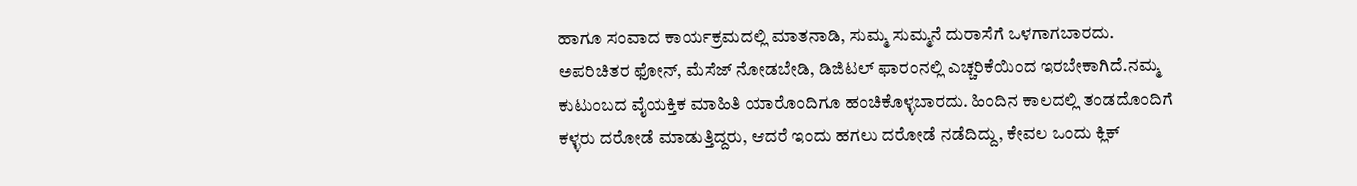ಹಾಗೂ ಸಂವಾದ ಕಾರ್ಯಕ್ರಮದಲ್ಲಿ ಮಾತನಾಡಿ, ಸುಮ್ಮ ಸುಮ್ಮನೆ ದುರಾಸೆಗೆ ಒಳಗಾಗಬಾರದು. ಅಪರಿಚಿತರ ಫೋನ್, ಮೆಸೆಜ್ ನೋಡಬೇಡಿ, ಡಿಜಿಟಲ್ ಫಾರಂನಲ್ಲಿ ಎಚ್ಚರಿಕೆಯಿಂದ ಇರಬೇಕಾಗಿದೆ.ನಮ್ಮ ಕುಟುಂಬದ ವೈಯಕ್ತಿಕ ಮಾಹಿತಿ ಯಾರೊಂದಿಗೂ ಹಂಚಿಕೊಳ್ಳಬಾರದು. ಹಿಂದಿನ ಕಾಲದಲ್ಲಿ ತಂಡದೊಂದಿಗೆ ಕಳ್ಳರು ದರೋಡೆ ಮಾಡುತ್ತಿದ್ದರು, ಆದರೆ ಇಂದು ಹಗಲು ದರೋಡೆ ನಡೆದಿದ್ದು, ಕೇವಲ ಒಂದು ಕ್ಲಿಕ್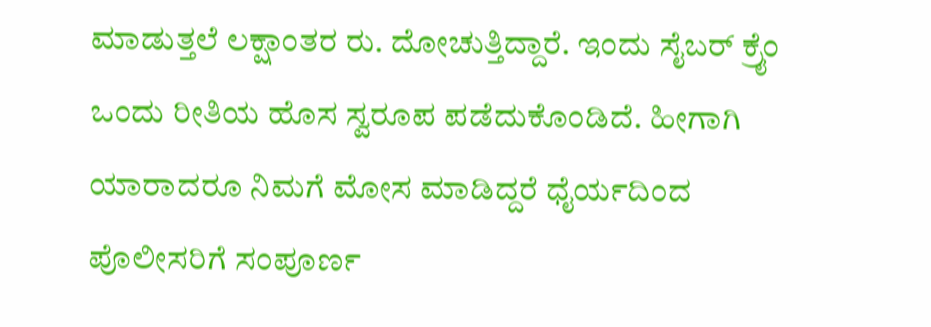ಮಾಡುತ್ತಲೆ ಲಕ್ಷಾಂತರ ರು. ದೋಚುತ್ತಿದ್ದಾರೆ. ಇಂದು ಸೈಬರ್ ಕ್ರೈಂ ಒಂದು ರೀತಿಯ ಹೊಸ ಸ್ವರೂಪ ಪಡೆದುಕೊಂಡಿದೆ. ಹೀಗಾಗಿ ಯಾರಾದರೂ ನಿಮಗೆ ಮೋಸ ಮಾಡಿದ್ದರೆ ಧೈರ್ಯದಿಂದ ಪೊಲೀಸರಿಗೆ ಸಂಪೂರ್ಣ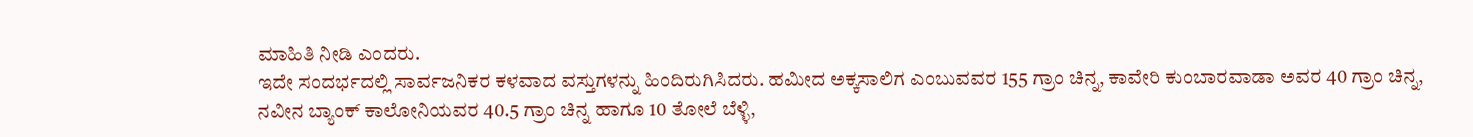ಮಾಹಿತಿ ನೀಡಿ ಎಂದರು.
ಇದೇ ಸಂದರ್ಭದಲ್ಲಿ ಸಾರ್ವಜನಿಕರ ಕಳವಾದ ವಸ್ತುಗಳನ್ನು ಹಿಂದಿರುಗಿಸಿದರು. ಹಮೀದ ಅಕ್ಕಸಾಲಿಗ ಎಂಬುವವರ 155 ಗ್ರಾಂ ಚಿನ್ನ, ಕಾವೇರಿ ಕುಂಬಾರವಾಡಾ ಅವರ 40 ಗ್ರಾಂ ಚಿನ್ನ, ನವೀನ ಬ್ಯಾಂಕ್ ಕಾಲೋನಿಯವರ 40.5 ಗ್ರಾಂ ಚಿನ್ನ ಹಾಗೂ 10 ತೋಲೆ ಬೆಳ್ಳಿ,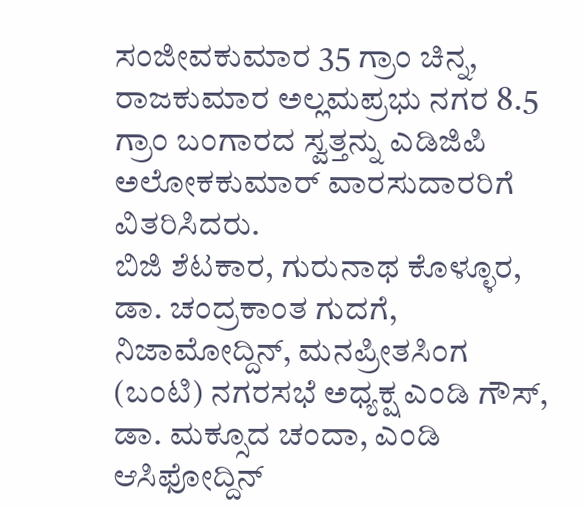ಸಂಜೀವಕುಮಾರ 35 ಗ್ರಾಂ ಚಿನ್ನ, ರಾಜಕುಮಾರ ಅಲ್ಲಮಪ್ರಭು ನಗರ 8.5 ಗ್ರಾಂ ಬಂಗಾರದ ಸ್ವತ್ತನ್ನು ಎಡಿಜಿಪಿ ಅಲೋಕಕುಮಾರ್ ವಾರಸುದಾರರಿಗೆ ವಿತರಿಸಿದರು.
ಬಿಜಿ ಶೆಟಕಾರ, ಗುರುನಾಥ ಕೊಳ್ಳೂರ, ಡಾ. ಚಂದ್ರಕಾಂತ ಗುದಗೆ, ನಿಜಾಮೋದ್ದಿನ್, ಮನಪ್ರೀತಸಿಂಗ (ಬಂಟಿ) ನಗರಸಭೆ ಅಧ್ಯಕ್ಷ ಎಂಡಿ ಗೌಸ್, ಡಾ. ಮಕ್ಸೂದ ಚಂದಾ, ಎಂಡಿ ಆಸಿಫೋದ್ದಿನ್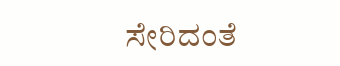ಸೇರಿದಂತೆ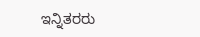ಇನ್ನಿತರರು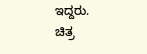ಇದ್ದರು.
ಚಿತ್ರ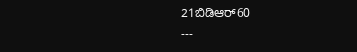21ಬಿಡಿಆರ್60
---